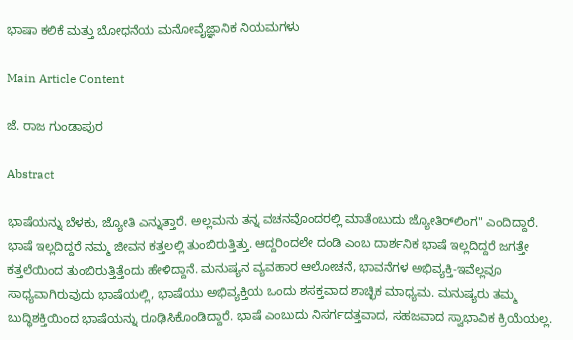ಭಾಷಾ ಕಲಿಕೆ ಮತ್ತು ಬೋಧನೆಯ ಮನೋವೈಜ್ಞಾನಿಕ ನಿಯಮಗಳು

Main Article Content

ಜೆ. ರಾಜ ಗುಂಡಾಪುರ

Abstract

ಭಾಷೆಯನ್ನು ಬೆಳಕು, ಜ್ಯೋತಿ ಎನ್ನುತ್ತಾರೆ. ಅಲ್ಲಮನು ತನ್ನ ವಚನವೊಂದರಲ್ಲಿ ಮಾತೆಂಬುದು ಜ್ಯೋತಿರ್‌ಲಿಂಗ" ಎಂದಿದ್ದಾರೆ. ಭಾಷೆ ಇಲ್ಲದಿದ್ದರೆ ನಮ್ಮ ಜೀವನ ಕತ್ತಲಲ್ಲಿ ತುಂಬಿರುತ್ತಿತ್ತು. ಆದ್ದರಿಂದಲೇ ದಂಡಿ ಎಂಬ ದಾರ್ಶನಿಕ ಭಾಷೆ ಇಲ್ಲದಿದ್ದರೆ ಜಗತ್ತೇ ಕತ್ತಲೆಯಿಂದ ತುಂಬಿರುತ್ತಿತ್ತೆಂದು ಹೇಳಿದ್ದಾನೆ. ಮನುಷ್ಯನ ವ್ಯವಹಾರ ಆಲೋಚನೆ, ಭಾವನೆಗಳ ಅಭಿವ್ಯಕ್ತಿ-ಇವೆಲ್ಲವೂ ಸಾಧ್ಯವಾಗಿರುವುದು ಭಾಷೆಯಲ್ಲಿ, ಭಾಷೆಯು ಅಭಿವ್ಯಕ್ತಿಯ ಒಂದು ಶಸಕ್ತವಾದ ಶಾಚ್ಛಿಕ ಮಾಧ್ಯಮ. ಮನುಷ್ಯರು ತಮ್ಮ ಬುದ್ಧಿಶಕ್ತಿಯಿಂದ ಭಾಷೆಯನ್ನು ರೂಢಿಸಿಕೊಂಡಿದ್ದಾರೆ. ಭಾಷೆ ಎಂಬುದು ನಿಸರ್ಗದತ್ತವಾದ, ಸಹಜವಾದ ಸ್ವಾಭಾವಿಕ ಕ್ರಿಯೆಯಲ್ಲ.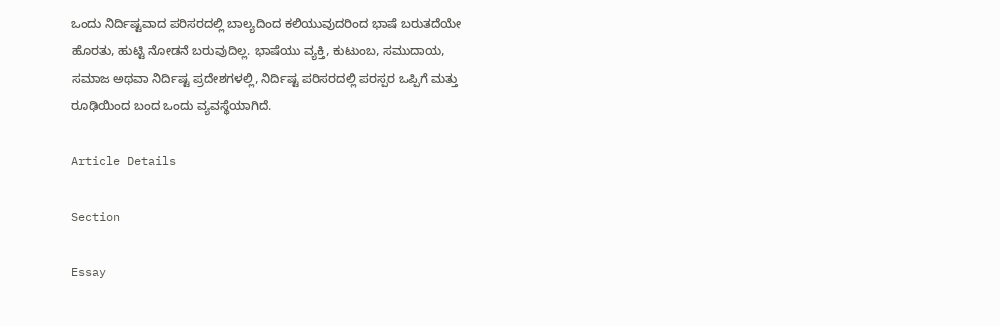ಒಂದು ನಿರ್ದಿಷ್ಟವಾದ ಪರಿಸರದಲ್ಲಿ ಬಾಲ್ಯದಿಂದ ಕಲಿಯುವುದರಿಂದ ಭಾಷೆ ಬರುತದೆಯೇ ಹೊರತು, ಹುಟ್ಟಿ ನೋಡನೆ ಬರುವುದಿಲ್ಲ. ಭಾಷೆಯು ವ್ಯಕ್ತಿ, ಕುಟುಂಬ, ಸಮುದಾಯ, ಸಮಾಜ ಅಥವಾ ನಿರ್ದಿಷ್ಟ ಪ್ರದೇಶಗಳಲ್ಲಿ, ನಿರ್ದಿಷ್ಟ ಪರಿಸರದಲ್ಲಿ ಪರಸ್ಪರ ಒಪ್ಪಿಗೆ ಮತ್ತು ರೂಢಿಯಿಂದ ಬಂದ ಒಂದು ವ್ಯವಸ್ಥೆಯಾಗಿದೆ.

Article Details

Section

Essay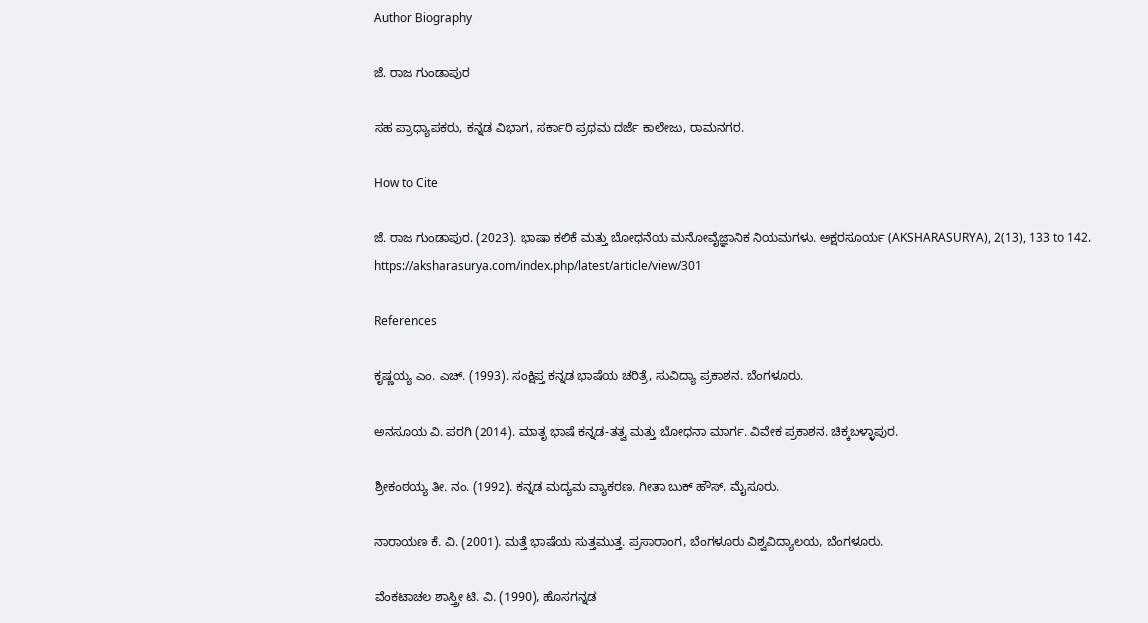Author Biography

ಜೆ. ರಾಜ ಗುಂಡಾಪುರ

ಸಹ ಪ್ರಾಧ್ಯಾಪಕರು, ಕನ್ನಡ ವಿಭಾಗ, ಸರ್ಕಾರಿ ಪ್ರಥಮ ದರ್ಜೆ ಕಾಲೇಜು, ರಾಮನಗರ.

How to Cite

ಜೆ. ರಾಜ ಗುಂಡಾಪುರ. (2023). ಭಾಷಾ ಕಲಿಕೆ ಮತ್ತು ಬೋಧನೆಯ ಮನೋವೈಜ್ಞಾನಿಕ ನಿಯಮಗಳು. ಅಕ್ಷರಸೂರ್ಯ (AKSHARASURYA), 2(13), 133 to 142. https://aksharasurya.com/index.php/latest/article/view/301

References

ಕೃಷ್ಣಯ್ಯ ಎಂ. ಎಚ್. (1993). ಸಂಕ್ಷಿಪ್ತ ಕನ್ನಡ ಭಾಷೆಯ ಚರಿತ್ರೆ, ಸುವಿದ್ಯಾ ಪ್ರಕಾಶನ. ಬೆಂಗಳೂರು.

ಅನಸೂಯ ವಿ. ಪರಗಿ (2014). ಮಾತೃ ಭಾಷೆ ಕನ್ನಡ-ತತ್ವ ಮತ್ತು ಬೋಧನಾ ಮಾರ್ಗ. ವಿವೇಕ ಪ್ರಕಾಶನ. ಚಿಕ್ಕಬಳ್ಳಾಪುರ.

ಶ್ರೀಕಂಠಯ್ಯ ತೀ. ನಂ. (1992). ಕನ್ನಡ ಮದ್ಯಮ ವ್ಯಾಕರಣ. ಗೀತಾ ಬುಕ್ ಹೌಸ್. ಮೈಸೂರು.

ನಾರಾಯಣ ಕೆ. ವಿ. (2001). ಮತ್ತೆ ಭಾಷೆಯ ಸುತ್ತಮುತ್ತ. ಪ್ರಸಾರಾಂಗ, ಬೆಂಗಳೂರು ವಿಶ್ವವಿದ್ಯಾಲಯ, ಬೆಂಗಳೂರು.

ವೆಂಕಟಾಚಲ ಶಾಸ್ತ್ರೀ ಟಿ. ವಿ. (1990), ಹೊಸಗನ್ನಡ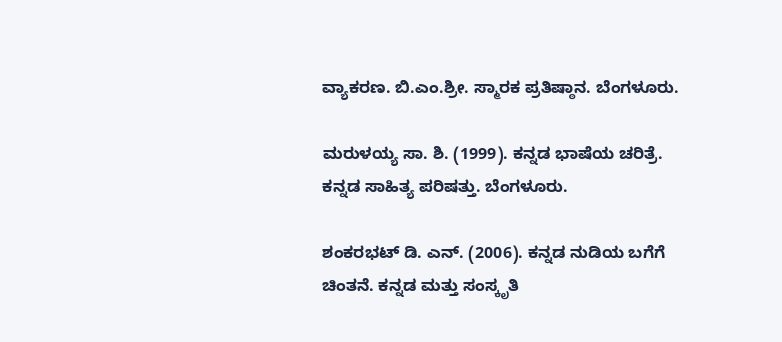ವ್ಯಾಕರಣ. ಬಿ.ಎಂ.ಶ್ರೀ. ಸ್ಮಾರಕ ಪ್ರತಿಷ್ಠಾನ. ಬೆಂಗಳೂರು.

ಮರುಳಯ್ಯ ಸಾ. ಶಿ. (1999). ಕನ್ನಡ ಭಾಷೆಯ ಚರಿತ್ರೆ. ಕನ್ನಡ ಸಾಹಿತ್ಯ ಪರಿಷತ್ತು. ಬೆಂಗಳೂರು.

ಶಂಕರಭಟ್ ಡಿ. ಎನ್. (2006). ಕನ್ನಡ ನುಡಿಯ ಬಗೆಗೆ ಚಿಂತನೆ. ಕನ್ನಡ ಮತ್ತು ಸಂಸ್ಕೃತಿ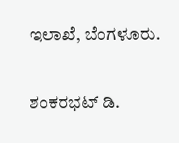ಇಲಾಖೆ, ಬೆಂಗಳೂರು.

ಶಂಕರಭಟ್ ಡಿ.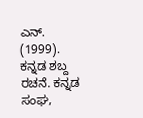ಎನ್. (1999). ಕನ್ನಡ ಶಬ್ದ ರಚನೆ. ಕನ್ನಡ ಸಂಘ,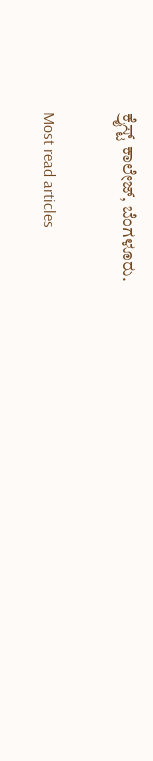ಕ್ರೈಸ್ಟ್ ಕಾಲೇಜ್, ಬೆಂಗಳೂರು.

Most read articles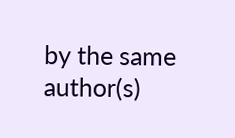by the same author(s)